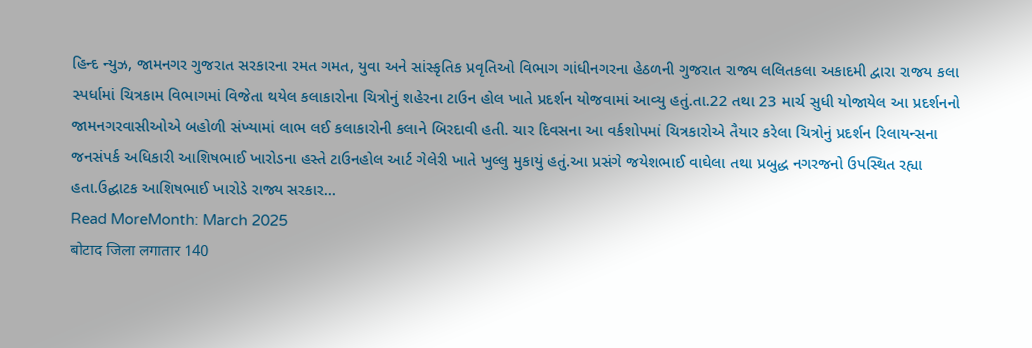હિન્દ ન્યુઝ, જામનગર ગુજરાત સરકારના રમત ગમત, યુવા અને સાંસ્કૃતિક પ્રવૃતિઓ વિભાગ ગાંધીનગરના હેઠળની ગુજરાત રાજ્ય લલિતકલા અકાદમી દ્વારા રાજય કલા સ્પર્ધામાં ચિત્રકામ વિભાગમાં વિજેતા થયેલ કલાકારોના ચિત્રોનું શહેરના ટાઉન હોલ ખાતે પ્રદર્શન યોજવામાં આવ્યુ હતું.તા.22 તથા 23 માર્ચ સુધી યોજાયેલ આ પ્રદર્શનનો જામનગરવાસીઓએ બહોળી સંખ્યામાં લાભ લઈ કલાકારોની કલાને બિરદાવી હતી. ચાર દિવસના આ વર્કશોપમાં ચિત્રકારોએ તૈયાર કરેલા ચિત્રોનું પ્રદર્શન રિલાયન્સના જનસંપર્ક અધિકારી આશિષભાઈ ખારોડના હસ્તે ટાઉનહોલ આર્ટ ગેલેરી ખાતે ખુલ્લુ મુકાયું હતું.આ પ્રસંગે જયેશભાઈ વાઘેલા તથા પ્રબુદ્ધ નગરજનો ઉપસ્થિત રહ્યા હતા.ઉદ્ઘાટક આશિષભાઈ ખારોડે રાજ્ય સરકાર…
Read MoreMonth: March 2025
बोटाद जिला लगातार 140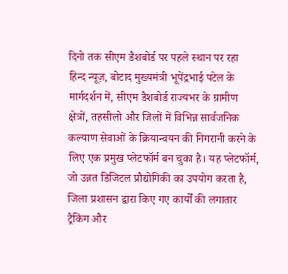दिनो तक सीएम डैशबोर्ड पर पहले स्थान पर रहा
हिन्द न्यूज़, बोटाद मुख्यमंत्री भूपेंद्रभाई पटेल के मार्गदर्शन में, सीएम डैशबोर्ड राज्यभर के ग्रामीण क्षेत्रों, तहसीलो और जिलों में विभिन्न सार्वजनिक कल्याण सेवाओं के क्रियान्वयन की निगरानी करने के लिए एक प्रमुख प्लेटफॉर्म बन चुका है। यह प्लेटफॉर्म, जो उन्नत डिजिटल प्रौद्योगिकी का उपयोग करता है, जिला प्रशासन द्वारा किए गए कार्यों की लगातार ट्रैकिंग और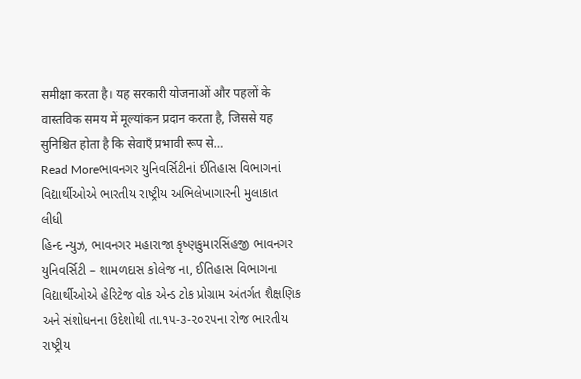समीक्षा करता है। यह सरकारी योजनाओं और पहलों के वास्तविक समय में मूल्यांकन प्रदान करता है, जिससे यह सुनिश्चित होता है कि सेवाएँ प्रभावी रूप से…
Read Moreભાવનગર યુનિવર્સિટીનાં ઈતિહાસ વિભાગનાં વિદ્યાર્થીઓએ ભારતીય રાષ્ટ્રીય અભિલેખાગારની મુલાકાત લીધી
હિન્દ ન્યુઝ, ભાવનગર મહારાજા કૃષ્ણકુમારસિંહજી ભાવનગર યુનિવર્સિટી – શામળદાસ કોલેજ ના, ઈતિહાસ વિભાગના વિદ્યાર્થીઓએ હેરિટેજ વોક એન્ડ ટોક પ્રોગ્રામ અંતર્ગત શૈક્ષણિક અને સંશોધનના ઉદેશોથી તા.૧૫-૩-૨૦૨૫ના રોજ ભારતીય રાષ્ટ્રીય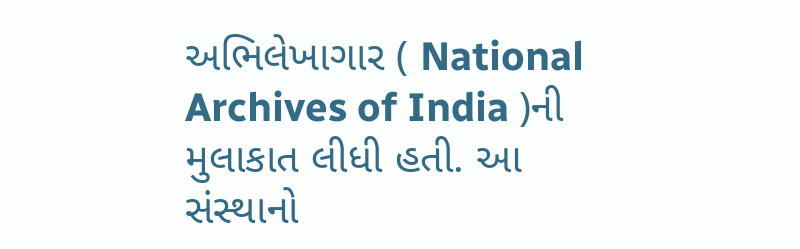અભિલેખાગાર ( National Archives of India )ની મુલાકાત લીધી હતી. આ સંસ્થાનો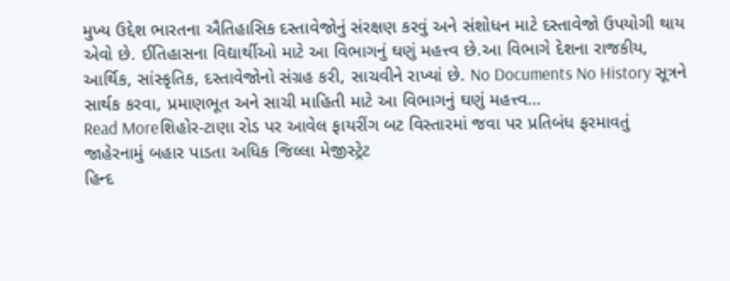મુખ્ય ઉદ્દેશ ભારતના ઐતિહાસિક દસ્તાવેજોનું સંરક્ષણ કરવું અને સંશોધન માટે દસ્તાવેજો ઉપયોગી થાય એવો છે. ઈતિહાસના વિદ્યાર્થીઓ માટે આ વિભાગનું ઘણું મહત્ત્વ છે.આ વિભાગે દેશના રાજકીય, આર્થિક, સાંસ્કૃતિક, દસ્તાવેજોનો સંગ્રહ કરી, સાચવીને રાખ્યાં છે. No Documents No History સૂત્રને સાર્થક કરવા, પ્રમાણભૂત અને સાચી માહિતી માટે આ વિભાગનું ઘણું મહત્ત્વ…
Read Moreશિહોર-ટાણા રોડ પર આવેલ ફાયરીંગ બટ વિસ્તારમાં જવા પર પ્રતિબંધ ફરમાવતું જાહેરનામું બહાર પાડતા અધિક જિલ્લા મેજીસ્ટ્રેટ
હિન્દ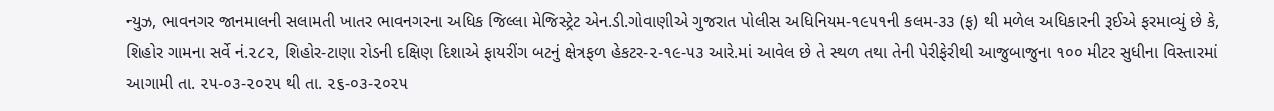ન્યુઝ, ભાવનગર જાનમાલની સલામતી ખાતર ભાવનગરના અધિક જિલ્લા મેજિસ્ટ્રેટ એન.ડી.ગોવાણીએ ગુજરાત પોલીસ અધિનિયમ-૧૯૫૧ની કલમ-૩૩ (ફ) થી મળેલ અધિકારની રૂઈએ ફરમાવ્યું છે કે, શિહોર ગામના સર્વે નં.૨૮૨, શિહોર-ટાણા રોડની દક્ષિણ દિશાએ ફાયરીંગ બટનું ક્ષેત્રફળ હેકટર-૨-૧૯-૫૩ આરે.માં આવેલ છે તે સ્થળ તથા તેની પેરીફેરીથી આજુબાજુના ૧૦૦ મીટર સુધીના વિસ્તારમાં આગામી તા. ૨૫-૦૩-૨૦૨૫ થી તા. ૨૬-૦૩-૨૦૨૫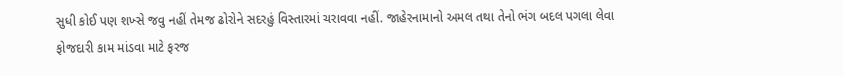સુધી કોઈ પણ શખ્સે જવુ નહીં તેમજ ઢોરોને સદરહું વિસ્તારમાં ચરાવવા નહીં. જાહેરનામાનો અમલ તથા તેનો ભંગ બદલ પગલા લેવા ફોજદારી કામ માંડવા માટે ફરજ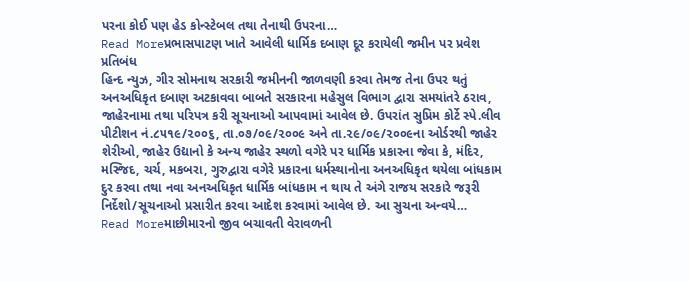પરના કોઈ પણ હેડ કોન્સ્ટેબલ તથા તેનાથી ઉપરના…
Read Moreપ્રભાસપાટણ ખાતે આવેલી ધાર્મિક દબાણ દૂર કરાયેલી જમીન પર પ્રવેશ પ્રતિબંધ
હિન્દ ન્યુઝ, ગીર સોમનાથ સરકારી જમીનની જાળવણી કરવા તેમજ તેના ઉપર થતું અનઅધિકૃત દબાણ અટકાવવા બાબતે સરકારના મહેસુલ વિભાગ દ્વારા સમયાંતરે ઠરાવ, જાહેરનામા તથા પરિપત્ર કરી સૂચનાઓ આપવામાં આવેલ છે. ઉપરાંત સુપ્રિમ કોર્ટે સ્પે.લીવ પીટીશન નં.૮૫૧૯/૨૦૦૬, તા.૦૭/૦૯/૨૦૦૯ અને તા.૨૯/૦૯/૨૦૦૯ના ઓર્ડરથી જાહેર શેરીઓ, જાહેર ઉદ્યાનો કે અન્ય જાહેર સ્થળો વગેરે પર ધાર્મિક પ્રકારના જેવા કે, મંદિર, મસ્જિદ, ચર્ચ, મકબરા, ગુરુદ્વારા વગેરે પ્રકારના ધર્મસ્થાનોના અનઅધિકૃત થયેલા બાંધકામ દુર કરવા તથા નવા અનઅધિકૃત ધાર્મિક બાંધકામ ન થાય તે અંગે રાજય સરકારે જરૂરી નિર્દેશો/સૂચનાઓ પ્રસારીત કરવા આદેશ કરવામાં આવેલ છે. આ સુચના અન્વયે…
Read Moreમાછીમારનો જીવ બચાવતી વેરાવળની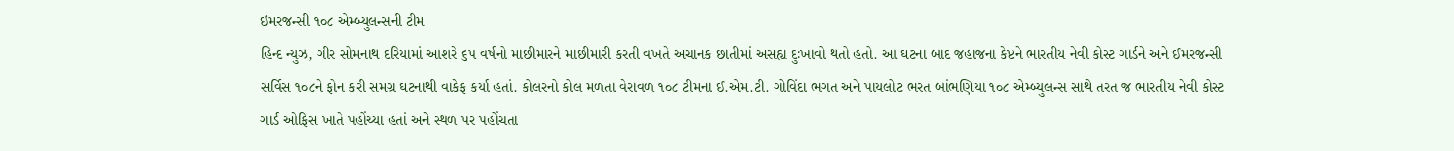ઇમરજન્સી ૧૦૮ એમ્બ્યુલન્સની ટીમ
હિન્દ ન્યુઝ, ગીર સોમનાથ દરિયામાં આશરે ૬૫ વર્ષનો માછીમારને માછીમારી કરતી વખતે અચાનક છાતીમાં અસહ્ય દુઃખાવો થતો હતો. આ ઘટના બાદ જહાજના કેપ્ટને ભારતીય નેવી કોસ્ટ ગાર્ડને અને ઈમરજન્સી સર્વિસ ૧૦૮ને ફોન કરી સમગ્ર ઘટનાથી વાકેફ કર્યા હતાં. કોલરનો કોલ મળતા વેરાવળ ૧૦૮ ટીમના ઈ.એમ.ટી. ગોવિંદા ભગત અને પાયલોટ ભરત બાંભણિયા ૧૦૮ એમ્બ્યુલન્સ સાથે તરત જ ભારતીય નેવી કોસ્ટ ગાર્ડ ઓફિસ ખાતે પહોંચ્યા હતાં અને સ્થળ પર પહોંચતા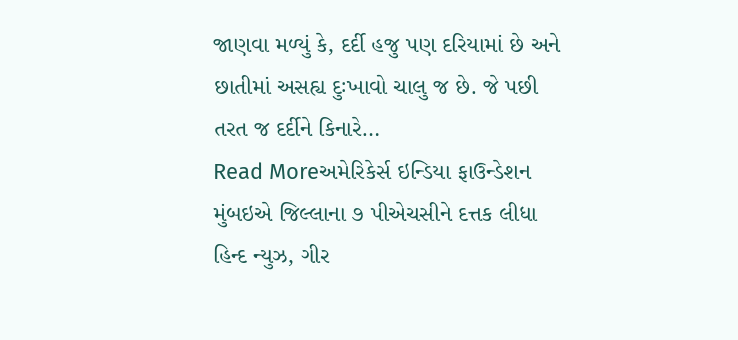જાણવા મળ્યું કે, દર્દી હજુ પણ દરિયામાં છે અને છાતીમાં અસહ્ય દુઃખાવો ચાલુ જ છે. જે પછી તરત જ દર્દીને કિનારે…
Read Moreઅમેરિકેર્સ ઇન્ડિયા ફાઉન્ડેશન મુંબઇએ જિલ્લાના ૭ પીએચસીને દત્તક લીધા
હિન્દ ન્યુઝ, ગીર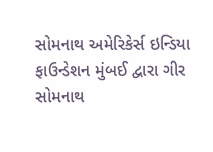સોમનાથ અમેરિકેર્સ ઇન્ડિયા ફાઉન્ડેશન મુંબઈ દ્વારા ગીર સોમનાથ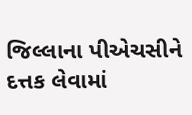જિલ્લાના પીએચસીને દત્તક લેવામાં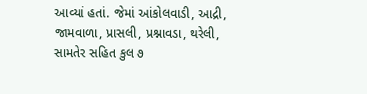આવ્યાં હતાં. જેમાં આંકોલવાડી, આદ્રી, જામવાળા, પ્રાસલી, પ્રશ્નાવડા, થરેલી, સામતેર સહિત કુલ ૭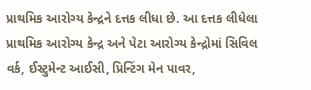પ્રાથમિક આરોગ્ય કેન્દ્રને દત્તક લીધા છે. આ દત્તક લીધેલા પ્રાથમિક આરોગ્ય કેન્દ્ર અને પેટા આરોગ્ય કેન્દ્રોમાં સિવિલ વર્ક, ઈસ્ટુમેન્ટ આઈસી, પ્રિન્ટિંગ મેન પાવર,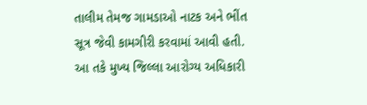તાલીમ તેમજ ગામડાઓ નાટક અને ભીંત સૂત્ર જેવી કામગીરી કરવામાં આવી હતી. આ તકે મુખ્ય જિલ્લા આરોગ્ય અધિકારી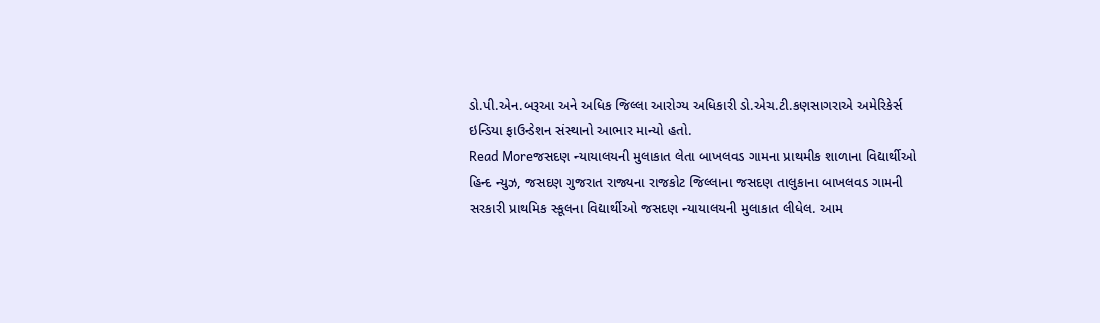ડો.પી.એન.બરૂઆ અને અધિક જિલ્લા આરોગ્ય અધિકારી ડો.એચ.ટી.કણસાગરાએ અમેરિકેર્સ ઇન્ડિયા ફાઉન્ડેશન સંસ્થાનો આભાર માન્યો હતો.
Read Moreજસદણ ન્યાયાલયની મુલાકાત લેતા બાખલવડ ગામના પ્રાથમીક શાળાના વિદ્યાર્થીઓ
હિન્દ ન્યુઝ, જસદણ ગુજરાત રાજ્યના રાજકોટ જિલ્લાના જસદણ તાલુકાના બાખલવડ ગામની સરકારી પ્રાથમિક સ્કૂલના વિદ્યાર્થીઓ જસદણ ન્યાયાલયની મુલાકાત લીધેલ. આમ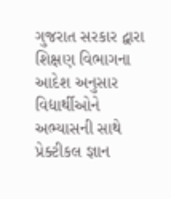ગુજરાત સરકાર દ્વારા શિક્ષણ વિભાગના આદેશ અનુસાર વિદ્યાર્થીઓને અભ્યાસની સાથે પ્રેક્ટીકલ જ્ઞાન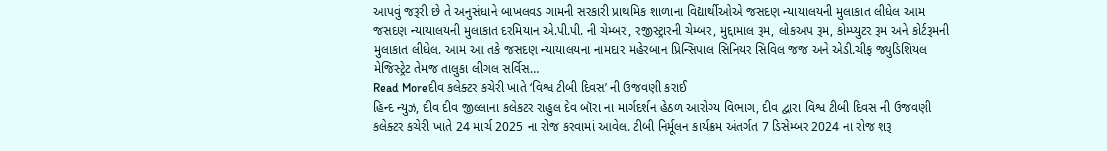આપવું જરૂરી છે તે અનુસંધાને બાખલવડ ગામની સરકારી પ્રાથમિક શાળાના વિદ્યાર્થીઓએ જસદણ ન્યાયાલયની મુલાકાત લીધેલ આમ જસદણ ન્યાયાલયની મુલાકાત દરમિયાન એ.પી.પી. ની ચેમ્બર, રજીસ્ટ્રારની ચેમ્બર, મુદ્દામાલ રૂમ, લોકઅપ રૂમ, કોમ્પ્યુટર રૂમ અને કોર્ટરૂમની મુલાકાત લીધેલ. આમ આ તકે જસદણ ન્યાયાલયના નામદાર મહેરબાન પ્રિન્સિપાલ સિનિયર સિવિલ જજ અને એડી.ચીફ જ્યુડિશિયલ મેજિસ્ટ્રેટ તેમજ તાલુકા લીગલ સર્વિસ…
Read Moreદીવ કલેક્ટર કચેરી ખાતે ‘વિશ્વ ટીબી દિવસ’ ની ઉજવણી કરાઈ
હિન્દ ન્યુઝ, દીવ દીવ જીલ્લાના કલેકટર રાહુલ દેવ બૉરા ના માર્ગદર્શન હેઠળ આરોગ્ય વિભાગ, દીવ દ્વારા વિશ્વ ટીબી દિવસ ની ઉજવણી કલેક્ટર કચેરી ખાતે 24 માર્ચ 2025 ના રોજ કરવામાં આવેલ. ટીબી નિર્મૂલન કાર્યક્રમ અંતર્ગત 7 ડિસેમ્બર 2024 ના રોજ શરૂ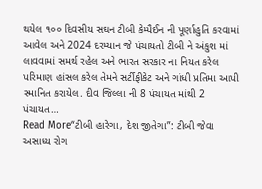થયેલ ૧૦૦ દિવસીય સઘન ટીબી કેમ્પૈઈન ની પૂર્ણાહુતિ કરવામાં આવેલ અને 2024 દરમ્યાન જે પંચાયતો ટીબી ને અંકુશ માં લાવવામાં સમર્થ રહેલ અને ભારત સરકાર ના નિયત કરેલ પરિમાણ હાંસલ કરેલ તેમને સર્ટીફીકેટ અને ગાંધી પ્રતિમા આપી સ્માનિત કરાયેલ. દીવ જિલ્લા ની 8 પંચાયત માંથી 2 પંચાયત…
Read More“ટીબી હારેગા, દેશ જીતેગા”: ટીબી જેવા અસાધ્ય રોગ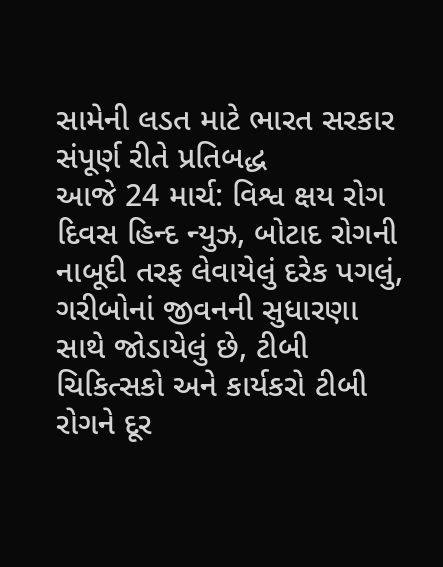સામેની લડત માટે ભારત સરકાર સંપૂર્ણ રીતે પ્રતિબદ્ધ
આજે 24 માર્ચ: વિશ્વ ક્ષય રોગ દિવસ હિન્દ ન્યુઝ, બોટાદ રોગની નાબૂદી તરફ લેવાયેલું દરેક પગલું, ગરીબોનાં જીવનની સુધારણા સાથે જોડાયેલું છે, ટીબી ચિકિત્સકો અને કાર્યકરો ટીબી રોગને દૂર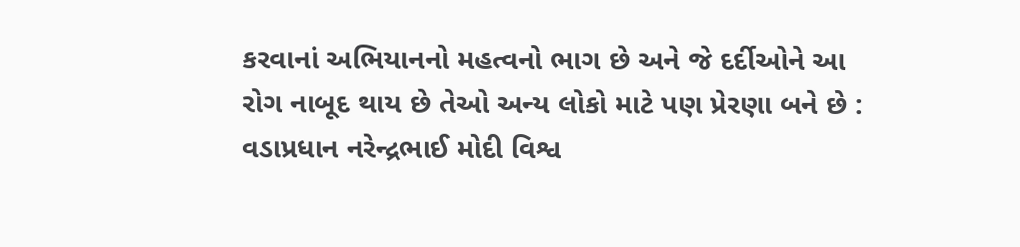કરવાનાં અભિયાનનો મહત્વનો ભાગ છે અને જે દર્દીઓને આ રોગ નાબૂદ થાય છે તેઓ અન્ય લોકો માટે પણ પ્રેરણા બને છે : વડાપ્રધાન નરેન્દ્રભાઈ મોદી વિશ્વ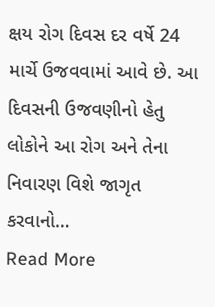ક્ષય રોગ દિવસ દર વર્ષે 24 માર્ચે ઉજવવામાં આવે છે. આ દિવસની ઉજવણીનો હેતુ લોકોને આ રોગ અને તેના નિવારણ વિશે જાગૃત કરવાનો…
Read More